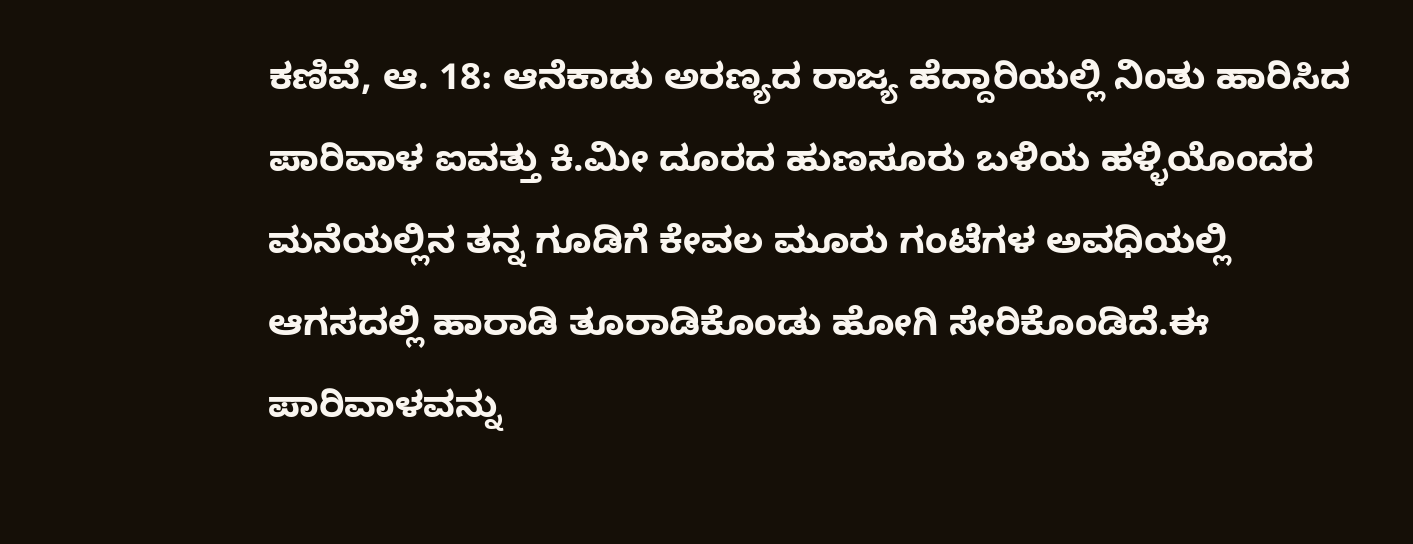ಕಣಿವೆ, ಆ. 18: ಆನೆಕಾಡು ಅರಣ್ಯದ ರಾಜ್ಯ ಹೆದ್ದಾರಿಯಲ್ಲಿ ನಿಂತು ಹಾರಿಸಿದ ಪಾರಿವಾಳ ಐವತ್ತು ಕಿ.ಮೀ ದೂರದ ಹುಣಸೂರು ಬಳಿಯ ಹಳ್ಳಿಯೊಂದರ ಮನೆಯಲ್ಲಿನ ತನ್ನ ಗೂಡಿಗೆ ಕೇವಲ ಮೂರು ಗಂಟೆಗಳ ಅವಧಿಯಲ್ಲಿ ಆಗಸದಲ್ಲಿ ಹಾರಾಡಿ ತೂರಾಡಿಕೊಂಡು ಹೋಗಿ ಸೇರಿಕೊಂಡಿದೆ.ಈ ಪಾರಿವಾಳವನ್ನು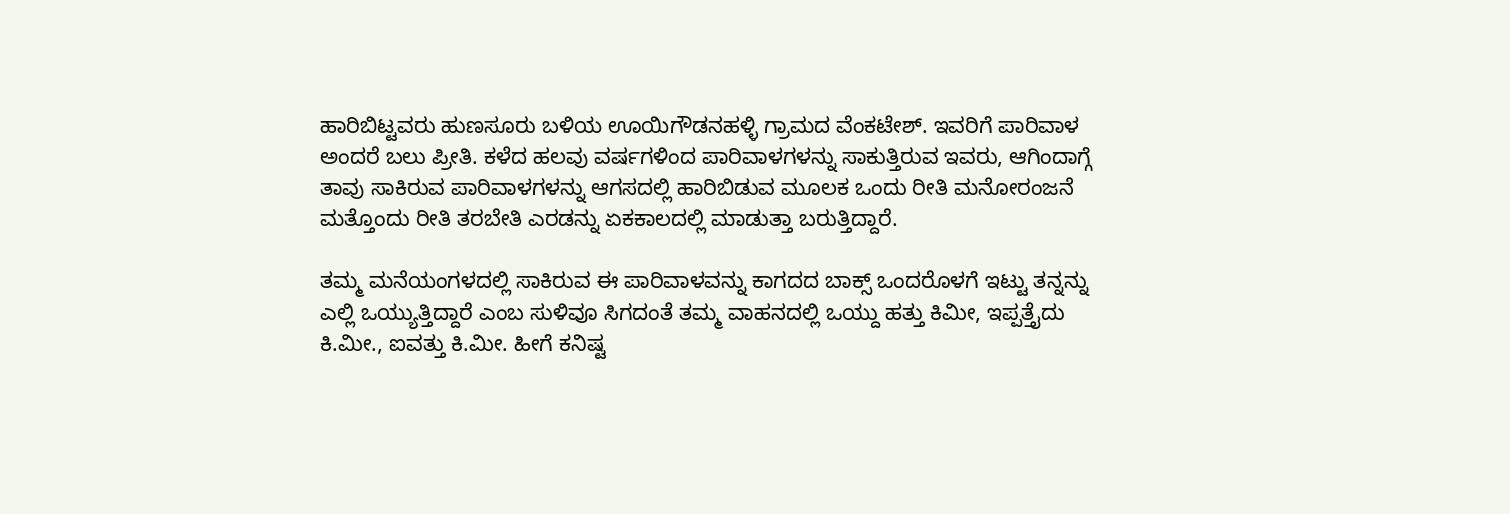ಹಾರಿಬಿಟ್ಟವರು ಹುಣಸೂರು ಬಳಿಯ ಊಯಿಗೌಡನಹಳ್ಳಿ ಗ್ರಾಮದ ವೆಂಕಟೇಶ್. ಇವರಿಗೆ ಪಾರಿವಾಳ ಅಂದರೆ ಬಲು ಪ್ರೀತಿ. ಕಳೆದ ಹಲವು ವರ್ಷಗಳಿಂದ ಪಾರಿವಾಳಗಳನ್ನು ಸಾಕುತ್ತಿರುವ ಇವರು, ಆಗಿಂದಾಗ್ಗೆ ತಾವು ಸಾಕಿರುವ ಪಾರಿವಾಳಗಳನ್ನು ಆಗಸದಲ್ಲಿ ಹಾರಿಬಿಡುವ ಮೂಲಕ ಒಂದು ರೀತಿ ಮನೋರಂಜನೆ ಮತ್ತೊಂದು ರೀತಿ ತರಬೇತಿ ಎರಡನ್ನು ಏಕಕಾಲದಲ್ಲಿ ಮಾಡುತ್ತಾ ಬರುತ್ತಿದ್ದಾರೆ.

ತಮ್ಮ ಮನೆಯಂಗಳದಲ್ಲಿ ಸಾಕಿರುವ ಈ ಪಾರಿವಾಳವನ್ನು ಕಾಗದದ ಬಾಕ್ಸ್ ಒಂದರೊಳಗೆ ಇಟ್ಟು ತನ್ನನ್ನು ಎಲ್ಲಿ ಒಯ್ಯುತ್ತಿದ್ದಾರೆ ಎಂಬ ಸುಳಿವೂ ಸಿಗದಂತೆ ತಮ್ಮ ವಾಹನದಲ್ಲಿ ಒಯ್ದು ಹತ್ತು ಕಿಮೀ, ಇಪ್ಪತ್ತೈದು ಕಿ.ಮೀ., ಐವತ್ತು ಕಿ.ಮೀ. ಹೀಗೆ ಕನಿಷ್ಟ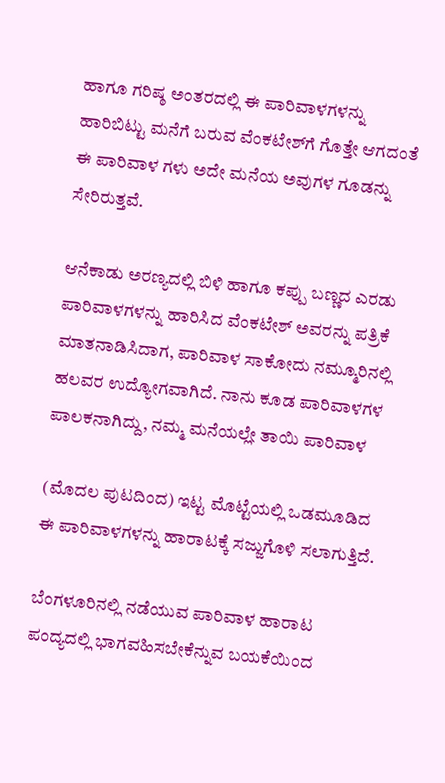ಹಾಗೂ ಗರಿಷ್ಠ ಅಂತರದಲ್ಲಿ ಈ ಪಾರಿವಾಳಗಳನ್ನು ಹಾರಿಬಿಟ್ಟು ಮನೆಗೆ ಬರುವ ವೆಂಕಟೇಶ್‍ಗೆ ಗೊತ್ತೇ ಆಗದಂತೆ ಈ ಪಾರಿವಾಳ ಗಳು ಅದೇ ಮನೆಯ ಅವುಗಳ ಗೂಡನ್ನು ಸೇರಿರುತ್ತವೆ.

ಆನೆಕಾಡು ಅರಣ್ಯದಲ್ಲಿ ಬಿಳಿ ಹಾಗೂ ಕಪ್ಪು ಬಣ್ಣದ ಎರಡು ಪಾರಿವಾಳಗಳನ್ನು ಹಾರಿಸಿದ ವೆಂಕಟೇಶ್ ಅವರನ್ನು ಪತ್ರಿಕೆ ಮಾತನಾಡಿಸಿದಾಗ, ಪಾರಿವಾಳ ಸಾಕೋದು ನಮ್ಮೂರಿನಲ್ಲಿ ಹಲವರ ಉದ್ಯೋಗವಾಗಿದೆ. ನಾನು ಕೂಡ ಪಾರಿವಾಳಗಳ ಪಾಲಕನಾಗಿದ್ದು, ನಮ್ಮ ಮನೆಯಲ್ಲೇ ತಾಯಿ ಪಾರಿವಾಳ

(ಮೊದಲ ಪುಟದಿಂದ) ಇಟ್ಟ ಮೊಟ್ಟೆಯಲ್ಲಿ ಒಡಮೂಡಿದ ಈ ಪಾರಿವಾಳಗಳನ್ನು ಹಾರಾಟಕ್ಕೆ ಸಜ್ಜುಗೊಳಿ ಸಲಾಗುತ್ತಿದೆ.

ಬೆಂಗಳೂರಿನಲ್ಲಿ ನಡೆಯುವ ಪಾರಿವಾಳ ಹಾರಾಟ ಪಂದ್ಯದಲ್ಲಿ ಭಾಗವಹಿಸಬೇಕೆನ್ನುವ ಬಯಕೆಯಿಂದ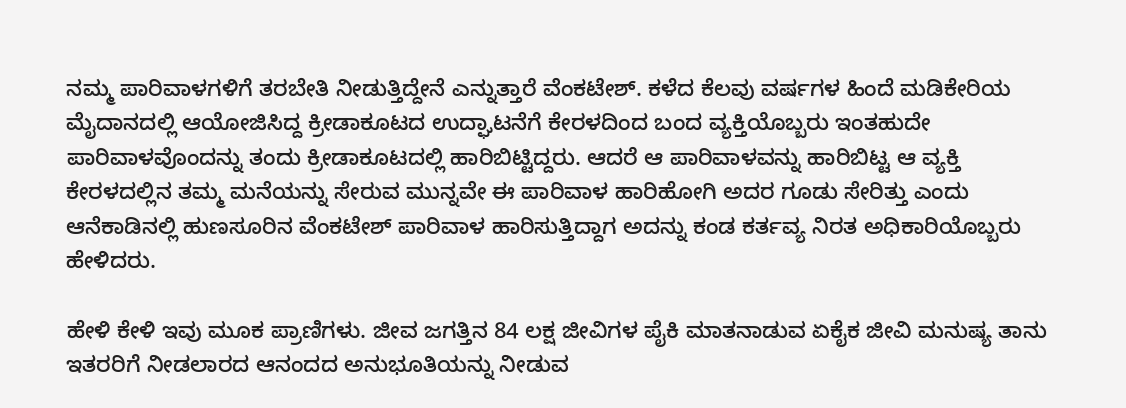ನಮ್ಮ ಪಾರಿವಾಳಗಳಿಗೆ ತರಬೇತಿ ನೀಡುತ್ತಿದ್ದೇನೆ ಎನ್ನುತ್ತಾರೆ ವೆಂಕಟೇಶ್. ಕಳೆದ ಕೆಲವು ವರ್ಷಗಳ ಹಿಂದೆ ಮಡಿಕೇರಿಯ ಮೈದಾನದಲ್ಲಿ ಆಯೋಜಿಸಿದ್ದ ಕ್ರೀಡಾಕೂಟದ ಉದ್ಘಾಟನೆಗೆ ಕೇರಳದಿಂದ ಬಂದ ವ್ಯಕ್ತಿಯೊಬ್ಬರು ಇಂತಹುದೇ ಪಾರಿವಾಳವೊಂದನ್ನು ತಂದು ಕ್ರೀಡಾಕೂಟದಲ್ಲಿ ಹಾರಿಬಿಟ್ಟಿದ್ದರು. ಆದರೆ ಆ ಪಾರಿವಾಳವನ್ನು ಹಾರಿಬಿಟ್ಟ ಆ ವ್ಯಕ್ತಿ ಕೇರಳದಲ್ಲಿನ ತಮ್ಮ ಮನೆಯನ್ನು ಸೇರುವ ಮುನ್ನವೇ ಈ ಪಾರಿವಾಳ ಹಾರಿಹೋಗಿ ಅದರ ಗೂಡು ಸೇರಿತ್ತು ಎಂದು ಆನೆಕಾಡಿನಲ್ಲಿ ಹುಣಸೂರಿನ ವೆಂಕಟೇಶ್ ಪಾರಿವಾಳ ಹಾರಿಸುತ್ತಿದ್ದಾಗ ಅದನ್ನು ಕಂಡ ಕರ್ತವ್ಯ ನಿರತ ಅಧಿಕಾರಿಯೊಬ್ಬರು ಹೇಳಿದರು.

ಹೇಳಿ ಕೇಳಿ ಇವು ಮೂಕ ಪ್ರಾಣಿಗಳು. ಜೀವ ಜಗತ್ತಿನ 84 ಲಕ್ಷ ಜೀವಿಗಳ ಪೈಕಿ ಮಾತನಾಡುವ ಏಕೈಕ ಜೀವಿ ಮನುಷ್ಯ ತಾನು ಇತರರಿಗೆ ನೀಡಲಾರದ ಆನಂದದ ಅನುಭೂತಿಯನ್ನು ನೀಡುವ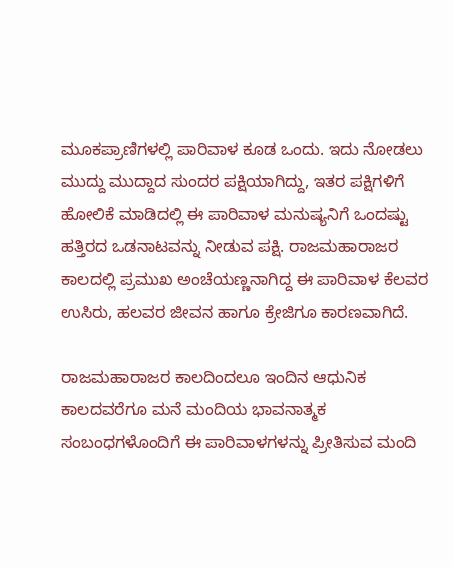ಮೂಕಪ್ರಾಣಿಗಳಲ್ಲಿ ಪಾರಿವಾಳ ಕೂಡ ಒಂದು. ಇದು ನೋಡಲು ಮುದ್ದು ಮುದ್ದಾದ ಸುಂದರ ಪಕ್ಷಿಯಾಗಿದ್ದು, ಇತರ ಪಕ್ಷಿಗಳಿಗೆ ಹೋಲಿಕೆ ಮಾಡಿದಲ್ಲಿ ಈ ಪಾರಿವಾಳ ಮನುಷ್ಯನಿಗೆ ಒಂದಷ್ಟು ಹತ್ತಿರದ ಒಡನಾಟವನ್ನು ನೀಡುವ ಪಕ್ಷಿ. ರಾಜಮಹಾರಾಜರ ಕಾಲದಲ್ಲಿ ಪ್ರಮುಖ ಅಂಚೆಯಣ್ಣನಾಗಿದ್ದ ಈ ಪಾರಿವಾಳ ಕೆಲವರ ಉಸಿರು, ಹಲವರ ಜೀವನ ಹಾಗೂ ಕ್ರೇಜಿಗೂ ಕಾರಣವಾಗಿದೆ.

ರಾಜಮಹಾರಾಜರ ಕಾಲದಿಂದಲೂ ಇಂದಿನ ಆಧುನಿಕ ಕಾಲದವರೆಗೂ ಮನೆ ಮಂದಿಯ ಭಾವನಾತ್ಮಕ ಸಂಬಂಧಗಳೊಂದಿಗೆ ಈ ಪಾರಿವಾಳಗಳನ್ನು ಪ್ರೀತಿಸುವ ಮಂದಿ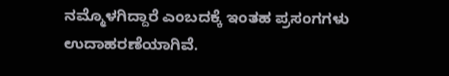ನಮ್ಮೊಳಗಿದ್ದಾರೆ ಎಂಬದಕ್ಕೆ ಇಂತಹ ಪ್ರಸಂಗಗಳು ಉದಾಹರಣೆಯಾಗಿವೆ.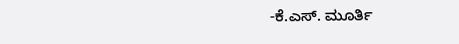-ಕೆ.ಎಸ್. ಮೂರ್ತಿ